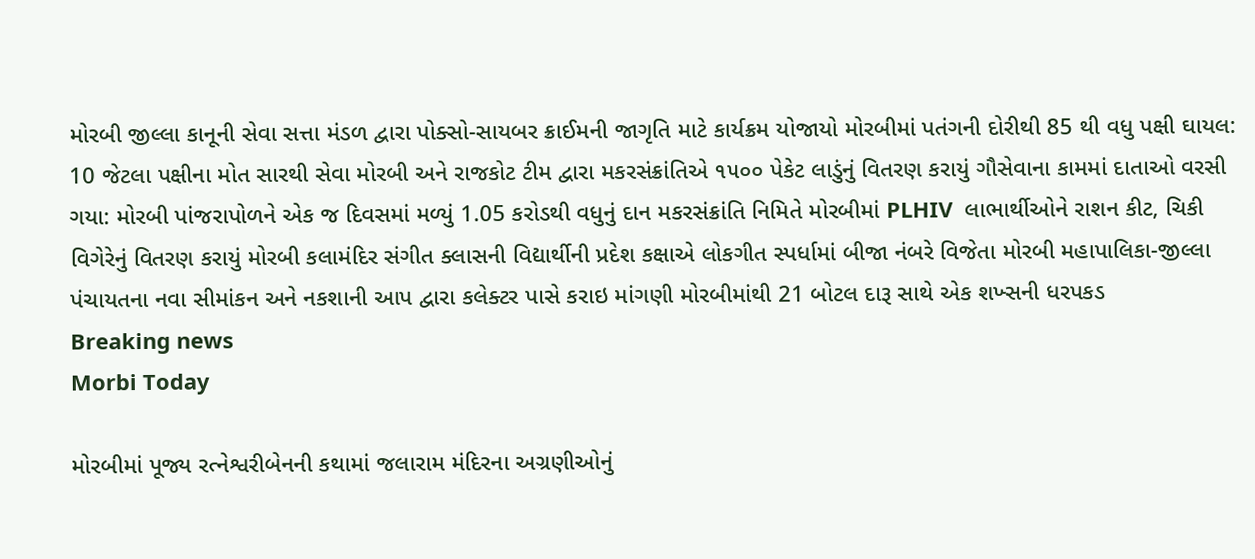મોરબી જીલ્લા કાનૂની સેવા સત્તા મંડળ દ્વારા પોક્સો-સાયબર ક્રાઈમની જાગૃતિ માટે કાર્યક્રમ યોજાયો મોરબીમાં પતંગની દોરીથી 85 થી વધુ પક્ષી ઘાયલ: 10 જેટલા પક્ષીના મોત સારથી સેવા મોરબી અને રાજકોટ ટીમ દ્વારા મકરસંક્રાંતિએ ૧૫૦૦ પેકેટ લાડુંનું વિતરણ કરાયું ગૌસેવાના કામમાં દાતાઓ વરસી ગયા: મોરબી પાંજરાપોળને એક જ દિવસમાં મળ્યું 1.05 કરોડથી વધુનું દાન મકરસંક્રાંતિ નિમિતે મોરબીમાં PLHIV  લાભાર્થીઓને રાશન કીટ, ચિકી વિગેરેનું વિતરણ કરાયું મોરબી કલામંદિર સંગીત ક્લાસની વિદ્યાર્થીની પ્રદેશ કક્ષાએ લોકગીત સ્પર્ધામાં બીજા નંબરે વિજેતા મોરબી મહાપાલિકા-જીલ્લા પંચાયતના નવા સીમાંકન અને નકશાની આપ દ્વારા કલેક્ટર પાસે કરાઇ માંગણી મોરબીમાંથી 21 બોટલ દારૂ સાથે એક શખ્સની ધરપકડ
Breaking news
Morbi Today

મોરબીમાં પૂજ્ય રત્નેશ્વરીબેનની કથામાં જલારામ મંદિરના અગ્રણીઓનું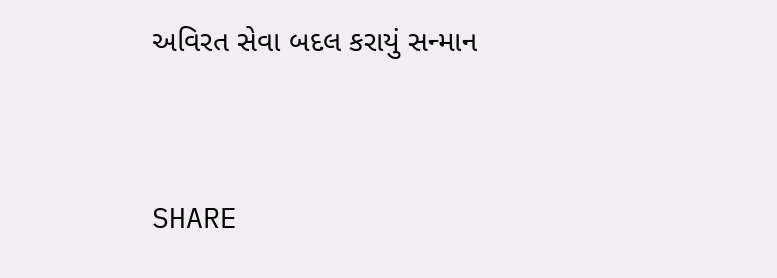અવિરત સેવા બદલ કરાયું સન્માન


SHARE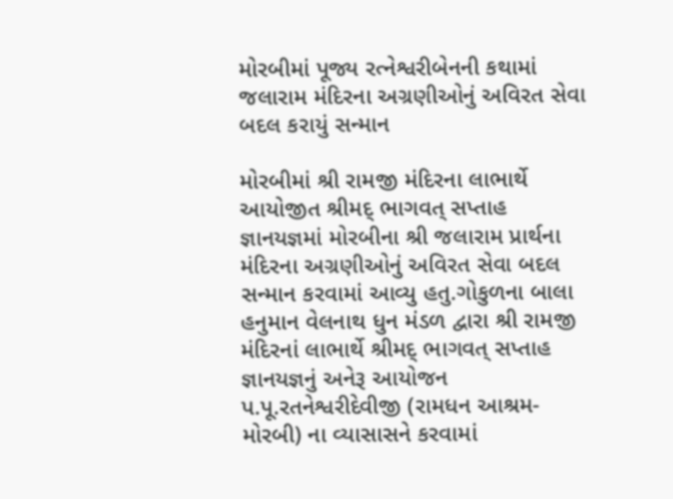મોરબીમાં પૂજ્ય રત્નેશ્વરીબેનની કથામાં જલારામ મંદિરના અગ્રણીઓનું અવિરત સેવા બદલ કરાયું સન્માન

મોરબીમાં શ્રી રામજી મંદિરના લાભાર્થે આયોજીત શ્રીમદ્ ભાગવત્ સપ્તાહ જ્ઞાનયજ્ઞમાં મોરબીના શ્રી જલારામ પ્રાર્થના મંદિરના અગ્રણીઓનું અવિરત સેવા બદલ સન્માન કરવામાં આવ્યુ હતુ.ગોકુળના બાલા હનુમાન વેલનાથ ધુન મંડળ દ્વારા શ્રી રામજી મંદિરનાં લાભાર્થે શ્રીમદ્ ભાગવત્ સપ્તાહ જ્ઞાનયજ્ઞનું અનેરૂ આયોજન પ.પૂ.રતનેશ્વરીદેવીજી (રામધન આશ્રમ-મોરબી) ના વ્યાસાસને કરવામાં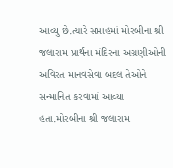આવ્યુ છે.ત્યારે સપ્તાહમાં મોરબીના શ્રી જલારામ પ્રાર્થના મંદિરના અગ્રણીઓની અવિરત માનવસેવા બદલ તેઓને સન્માનિત કરવામાં આવ્યા હતા.મોરબીના શ્રી જલારામ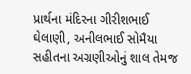પ્રાર્થના મંદિરના ગીરીશભાઈ ઘેલાણી, અનીલભાઈ સોમૈયા સહીતના અગ્રણીઓનું શાલ તેમજ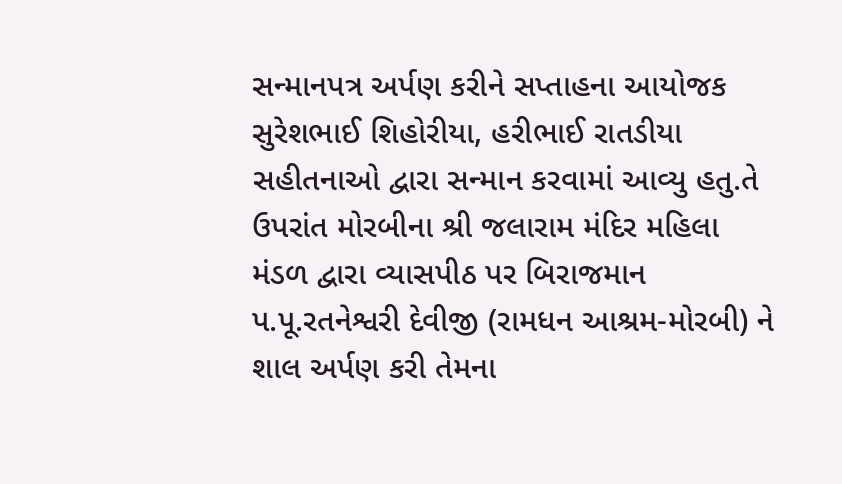સન્માનપત્ર અર્પણ કરીને સપ્તાહના આયોજક સુરેશભાઈ શિહોરીયા, હરીભાઈ રાતડીયા સહીતનાઓ દ્વારા સન્માન કરવામાં આવ્યુ હતુ.તે ઉપરાંત મોરબીના શ્રી જલારામ મંદિર મહિલા મંડળ દ્વારા વ્યાસપીઠ પર બિરાજમાન પ.પૂ.રતનેશ્વરી દેવીજી (રામધન આશ્રમ-મોરબી) ને શાલ અર્પણ કરી તેમના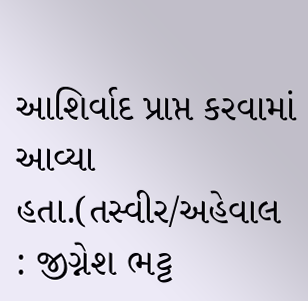આશિર્વાદ પ્રાપ્ત કરવામાં આવ્યા હતા.(તસ્વીર/અહેવાલ : જીગ્નેશ ભટ્ટ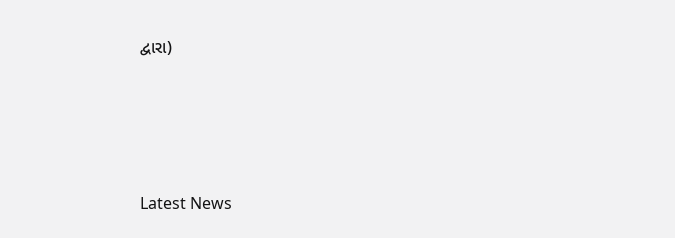દ્વારા)






Latest News